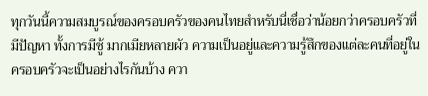ทุกวันนี้ความสมบูรณ์ของครอบครัวของคนไทยสำหรับนี่เชื่อว่าน้อยกว่าครอบครัวที่มีปัญหา ทั้งการมีชู้ มากเมียหลายผัว ความเป็นอยู่และความรู้สึกของแต่ละคนที่อยู่ในครอบครัวจะเป็นอย่างไรกันบ้าง ควา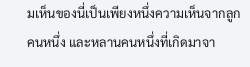มเห็นของนี่เป็นเพียงหนึ่งความเห็นจากลูกคนหนึ่ง และหลานคนหนึ่งที่เกิดมาจา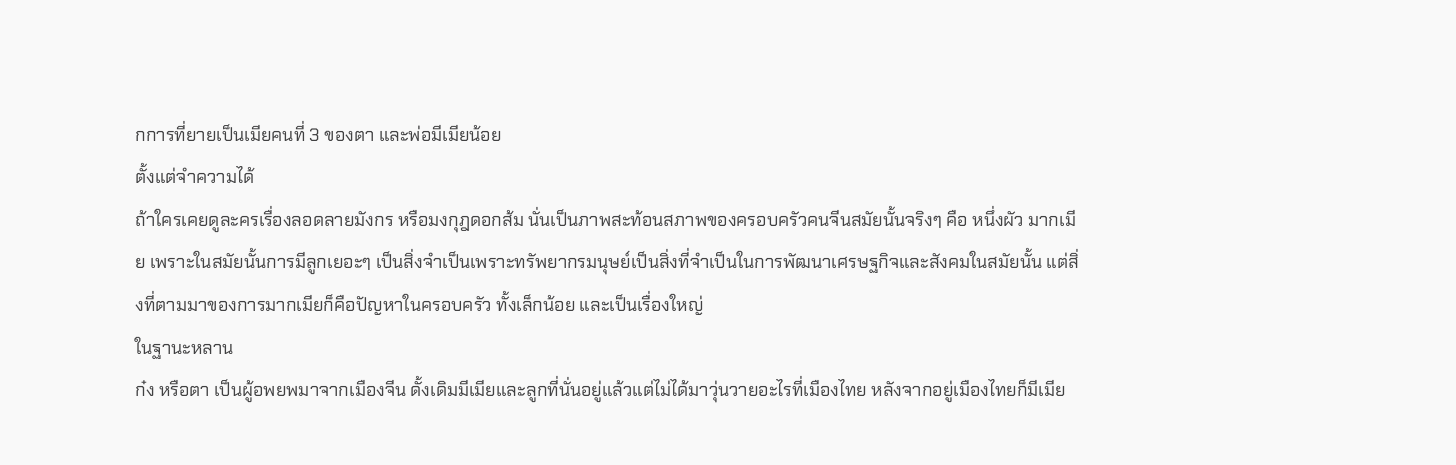กการที่ยายเป็นเมียคนที่ 3 ของตา และพ่อมีเมียน้อย
ตั้งแต่จำความได้
ถ้าใครเคยดูละครเรื่องลอดลายมังกร หรือมงกุฎดอกส้ม นั่นเป็นภาพสะท้อนสภาพของครอบครัวคนจีนสมัยนั้นจริงๆ คือ หนึ่งผัว มากเมีย เพราะในสมัยนั้นการมีลูกเยอะๆ เป็นสิ่งจำเป็นเพราะทรัพยากรมนุษย์เป็นสิ่งที่จำเป็นในการพัฒนาเศรษฐกิจและสังคมในสมัยนั้น แต่สิ่งที่ตามมาของการมากเมียก็คือปัญหาในครอบครัว ทั้งเล็กน้อย และเป็นเรื่องใหญ่
ในฐานะหลาน
ก๋ง หรือตา เป็นผู้อพยพมาจากเมืองจีน ดั้งเดิมมีเมียและลูกที่นั่นอยู่แล้วแต่ไม่ได้มาวุ่นวายอะไรที่เมืองไทย หลังจากอยู่เมืองไทยก็มีเมีย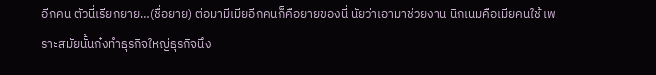อีกคน ตัวนี่เรียกยาย…(ชื่อยาย) ต่อมามีเมียอีกคนก็คือยายของนี่ นัยว่าเอามาช่วยงาน นิกเนมคือเมียคนใช้ เพราะสมัยนั้นก๋งทำธุรกิจใหญ่ธุรกิจนึง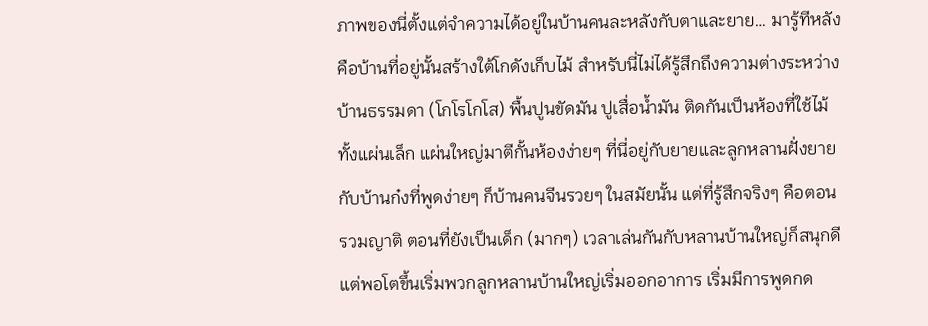ภาพของนี่ตั้งแต่จำความได้อยู่ในบ้านคนละหลังกับตาและยาย… มารู้ทีหลังคือบ้านที่อยู่นั้นสร้างใต้โกดังเก็บไม้ สำหรับนี่ไม่ได้รู้สึกถึงความต่างระหว่างบ้านธรรมดา (โกโรโกโส) พื้นปูนขัดมัน ปูเสื่อน้ำมัน ติดกันเป็นห้องที่ใช้ไม้ ทั้งแผ่นเล็ก แผ่นใหญ่มาตีกั้นห้องง่ายๆ ที่นี่อยู่กับยายและลูกหลานฝั่งยาย กับบ้านก๋งที่พูดง่ายๆ ก็บ้านคนจีนรวยๆ ในสมัยนั้น แต่ที่รู้สึกจริงๆ คือตอนรวมญาติ ตอนที่ยังเป็นเด็ก (มากๆ) เวลาเล่นกันกับหลานบ้านใหญ่ก็สนุกดี แต่พอโตขึ้นเริ่มพวกลูกหลานบ้านใหญ่เริ่มออกอาการ เริ่มมีการพูดกด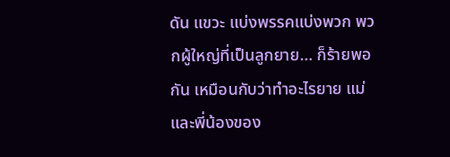ดัน แขวะ แบ่งพรรคแบ่งพวก พวกผู้ใหญ่ที่เป็นลูกยาย… ก็ร้ายพอกัน เหมือนกับว่าทำอะไรยาย แม่และพี่น้องของ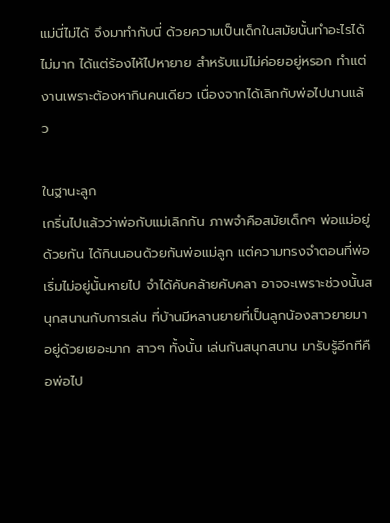แม่นี่ไม่ได้ จึงมาทำกับนี่ ด้วยความเป็นเด็กในสมัยนั้นทำอะไรได้ไม่มาก ได้แต่ร้องไห้ไปหายาย สำหรับแม่ไม่ค่อยอยู่หรอก ทำแต่งานเพราะต้องหากินคนเดียว เนื่องจากได้เลิกกับพ่อไปนานแล้ว

ในฐานะลูก
เกริ่นไปแล้วว่าพ่อกับแม่เลิกกัน ภาพจำคือสมัยเด็กๆ พ่อแม่อยู่ด้วยกัน ได้กินนอนด้วยกันพ่อแม่ลูก แต่ความทรงจำตอนที่พ่อเริ่มไม่อยู่นั้นหายไป จำได้คับคล้ายคับคลา อาจจะเพราะช่วงนั้นสนุกสนานกับการเล่น ที่บ้านมีหลานยายที่เป็นลูกน้องสาวยายมาอยู่ด้วยเยอะมาก สาวๆ ทั้งนั้น เล่นกันสนุกสนาน มารับรู้อีกทีคือพ่อไป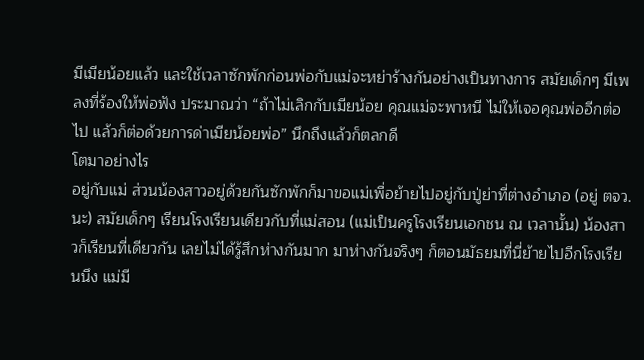มีเมียน้อยแล้ว และใช้เวลาซักพักก่อนพ่อกับแม่จะหย่าร้างกันอย่างเป็นทางการ สมัยเด็กๆ มีเพลงที่ร้องให้พ่อฟัง ประมาณว่า “ถ้าไม่เลิกกับเมียน้อย คุณแม่จะพาหนี ไม่ให้เจอคุณพ่ออีกต่อไป แล้วก็ต่อด้วยการด่าเมียน้อยพ่อ” นึกถึงแล้วก็ตลกดี
โตมาอย่างไร
อยู่กับแม่ ส่วนน้องสาวอยู่ด้วยกันซักพักก็มาขอแม่เพื่อย้ายไปอยู่กับปู่ย่าที่ต่างอำเภอ (อยู่ ตจว. นะ) สมัยเด็กๆ เรียนโรงเรียนเดียวกับที่แม่สอน (แม่เป็นครูโรงเรียนเอกชน ณ เวลานั้น) น้องสาวก็เรียนที่เดียวกัน เลยไม่ได้รู้สึกห่างกันมาก มาห่างกันจริงๆ ก็ตอนมัธยมที่นี่ย้ายไปอีกโรงเรียนนึง แม่มี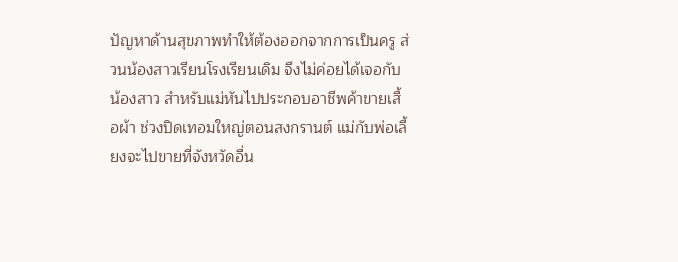ปัญหาด้านสุขภาพทำให้ต้องออกจากการเป็นครู ส่วนน้องสาวเรียนโรงเรียนเดิม จึงไม่ค่อยได้เจอกับน้องสาว สำหรับแม่หันไปประกอบอาชีพค้าขายเสื้อผ้า ช่วงปิดเทอมใหญ่ตอนสงกรานต์ แม่กับพ่อเลี้ยงจะไปขายที่จังหวัดอื่น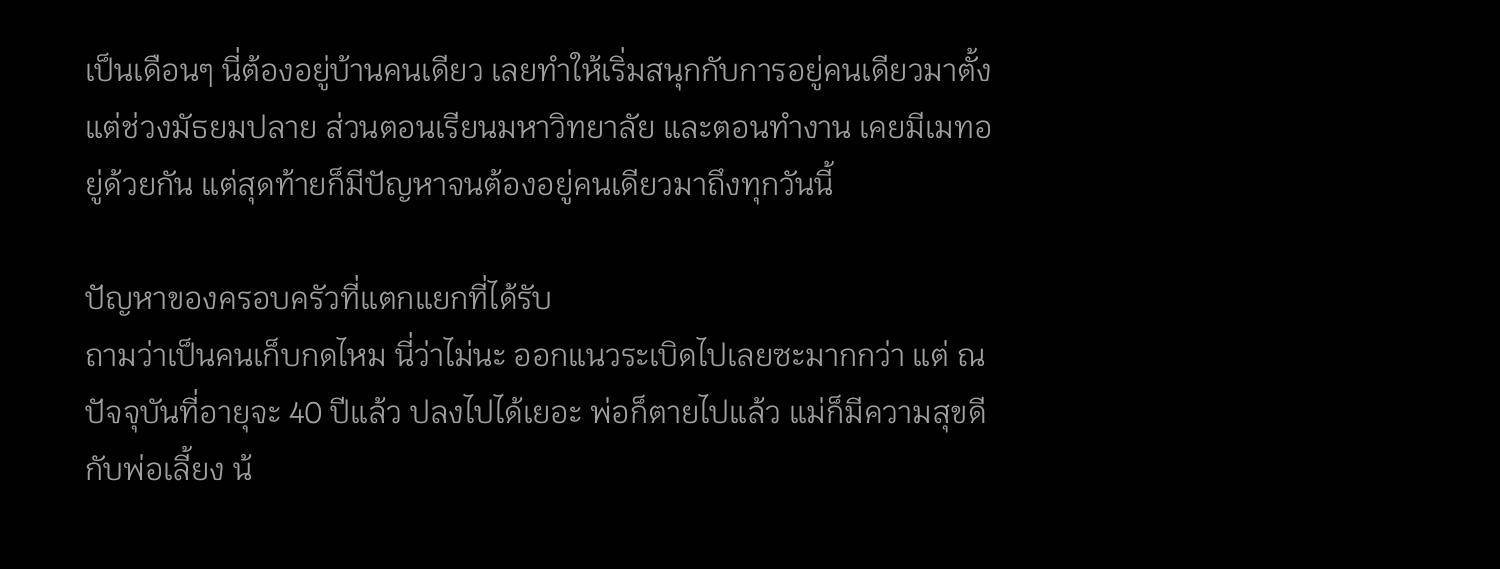เป็นเดือนๆ นี่ต้องอยู่บ้านคนเดียว เลยทำให้เริ่มสนุกกับการอยู่คนเดียวมาตั้งแต่ช่วงมัธยมปลาย ส่วนตอนเรียนมหาวิทยาลัย และตอนทำงาน เคยมีเมทอยู่ด้วยกัน แต่สุดท้ายก็มีปัญหาจนต้องอยู่คนเดียวมาถึงทุกวันนี้

ปัญหาของครอบครัวที่แตกแยกที่ได้รับ
ถามว่าเป็นคนเก็บกดไหม นี่ว่าไม่นะ ออกแนวระเบิดไปเลยซะมากกว่า แต่ ณ ปัจจุบันที่อายุจะ 40 ปีแล้ว ปลงไปได้เยอะ พ่อก็ตายไปแล้ว แม่ก็มีความสุขดีกับพ่อเลี้ยง น้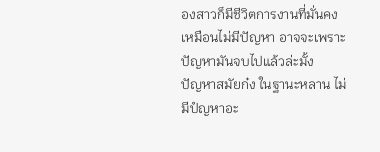องสาวก็มีชีวิตการงานที่มั่นคง เหมือนไม่มีปัญหา อาจจะเพราะปัญหามันจบไปแล้วล่ะมั้ง
ปัญหาสมัยก๋ง ในฐานะหลาน ไม่มีปํญหาอะ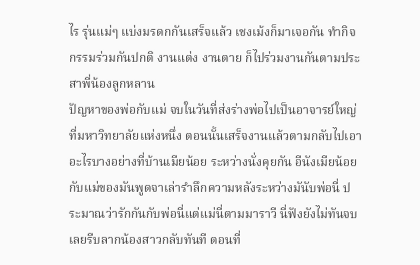ไร รุ่นแม่ๆ แบ่งมรดกกันเสร็จแล้ว เชงเม้งก็มาเจอกัน ทำกิจกรรมร่วมกันปกติ งานแต่ง งานตาย ก็ไปร่วมงานกันตามประสาพี่น้องลูกหลาน
ปัญหาของพ่อกับแม่ จบในวันที่ส่งร่างพ่อไปเป็นอาจารย์ใหญ่ที่มหาวิทยาลัยแห่งหนึ่ง ตอนนั้นเสร็จงานแล้วตามกลับไปเอาอะไรบางอย่างที่บ้านเมียน้อย ระหว่างนั่งคุยกัน อีนังเมียน้อยกับแม่ของมันพูดจาเล่ารำลึกความหลังระหว่างมันับพ่อนี่ ประมาณว่ารักกันกับพ่อนี่แต่แม่นี่ตามมาราวี นี่ฟังยังไม่ทันจบเลยรีบลากน้องสาวกลับทันที ตอนที่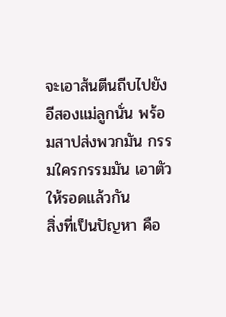จะเอาส้นตีนถีบไปยังอีสองแม่ลูกนั่น พร้อมสาปส่งพวกมัน กรรมใครกรรมมัน เอาตัวให้รอดแล้วกัน
สิ่งที่เป็นปัญหา คือ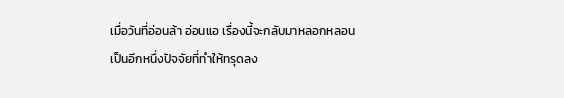เมื่อวันที่อ่อนล้า อ่อนแอ เรื่องนี้จะกลับมาหลอกหลอน เป็นอีกหนึ่งปัจจัยที่ทำให้ทรุดลง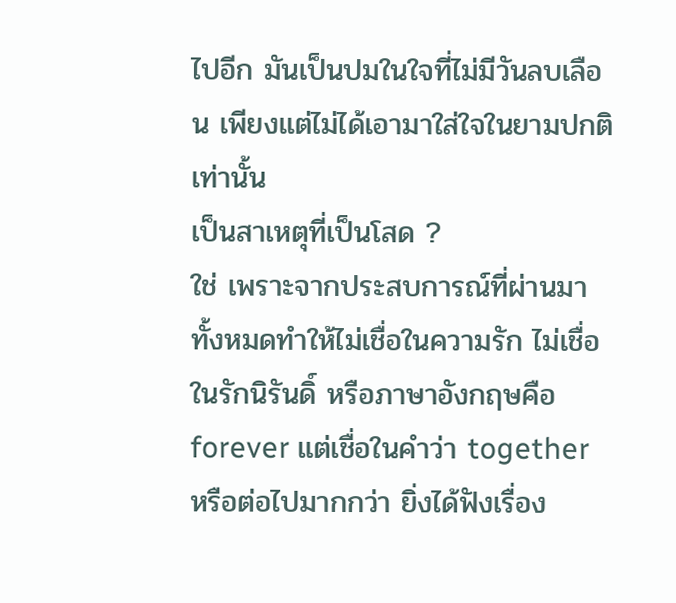ไปอีก มันเป็นปมในใจที่ไม่มีวันลบเลือน เพียงแต่ไม่ได้เอามาใส่ใจในยามปกติเท่านั้น
เป็นสาเหตุที่เป็นโสด ?
ใช่ เพราะจากประสบการณ์ที่ผ่านมาทั้งหมดทำให้ไม่เชื่อในความรัก ไม่เชื่อในรักนิรันดิ์ หรือภาษาอังกฤษคือ forever แต่เชื่อในคำว่า together หรือต่อไปมากกว่า ยิ่งได้ฟังเรื่อง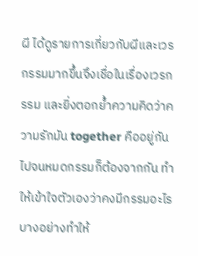ผี ได้ดูรายการเกี่ยวกับผีและเวรกรรมมากขึ้นจึงเชื่อในเรื่องเวรกรรม และยิ่งตอกย้ำความคิดว่าความรักมัน together คืออยู่กันไปจนหมดกรรมก็ต้องจากกัน ทำให้เข้าใจตัวเองว่าคงมีกรรมอะไรบางอย่างทำให้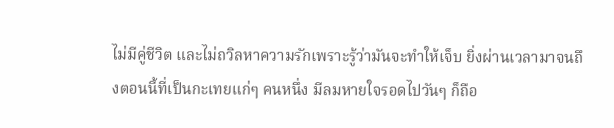ไม่มีคู่ชีวิต และไม่ถวิลหาความรักเพราะรู้ว่ามันจะทำให้เจ็บ ยิ่งผ่านเวลามาจนถึงตอนนี้ที่เป็นกะเทยแก่ๆ คนหนึ่ง มีลมหายใจรอดไปวันๆ ก็ถือ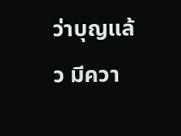ว่าบุญแล้ว มีควา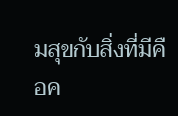มสุขกับสิ่งที่มีคือค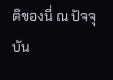ติของนี่ ณ ปัจจุบัน